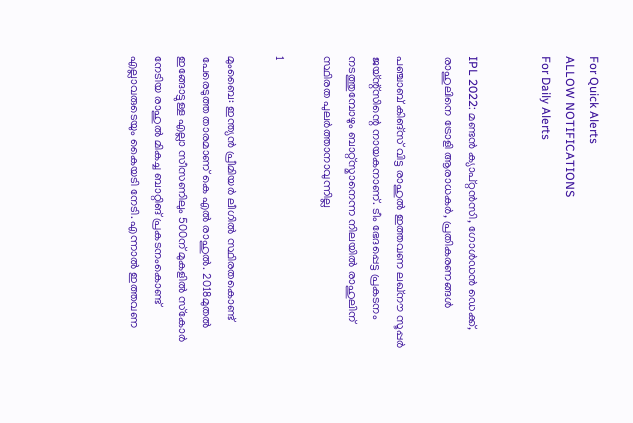For Quick Alerts
ALLOW NOTIFICATIONS
For Daily Alerts


IPL 2022: മണ്ടന്‍ ക്യാപ്റ്റന്‍സി, ഗോള്‍ഡന്‍ ഡെക്ക്, രാഹുലിനെ ട്രോളി ആരാധകര്‍, പ്രതികരണങ്ങള്‍

പഞ്ചാബ് കിങ്‌സ് വിട്ട രാഹുല്‍ ഇത്തവണ ലഖ്‌നൗ സൂപ്പര്‍ ജയ്ന്റ്‌സിന്റെ നായകനാണ്. ടീം ഭേദപ്പെട്ട പ്രകടനം നടത്തുമ്പോഴും ബാറ്റ്‌സ്മാനെന്ന നിലയില്‍ രാഹുലിന് സ്ഥിരത പുലര്‍ത്താനാവുന്നില്ല

1

മുംബൈ: ഇന്ത്യന്‍ പ്രീമിയര്‍ ലീഗില്‍ സ്ഥിരതകൊണ്ട് പേരെടുത്ത താരമാണ് കെ എല്‍ രാഹുല്‍. 2018മുതല്‍ ഇങ്ങോട്ടുള്ള എല്ലാ സീസണിലും 500ന് മുകളില്‍ സ്‌കോര്‍ നേടിയ രാഹുല്‍ മികച്ച ബാറ്റിങ് പ്രകടനംകൊണ്ട് എല്ലാവരുടെയും കൈയടി നേടി. എന്നാല്‍ ഇത്തവണ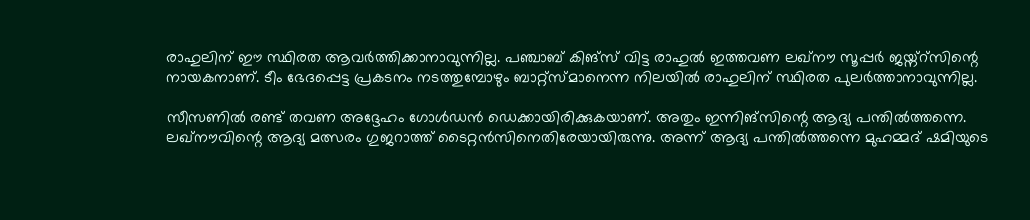രാഹുലിന് ഈ സ്ഥിരത ആവര്‍ത്തിക്കാനാവുന്നില്ല. പഞ്ചാബ് കിങ്‌സ് വിട്ട രാഹുല്‍ ഇത്തവണ ലഖ്‌നൗ സൂപ്പര്‍ ജയ്ന്റ്‌സിന്റെ നായകനാണ്. ടീം ഭേദപ്പെട്ട പ്രകടനം നടത്തുമ്പോഴും ബാറ്റ്‌സ്മാനെന്ന നിലയില്‍ രാഹുലിന് സ്ഥിരത പുലര്‍ത്താനാവുന്നില്ല.

സീസണില്‍ രണ്ട് തവണ അദ്ദേഹം ഗോള്‍ഡന്‍ ഡെക്കായിരിക്കുകയാണ്. അതും ഇന്നിങ്‌സിന്റെ ആദ്യ പന്തില്‍ത്തന്നെ. ലഖ്‌നൗവിന്റെ ആദ്യ മത്സരം ഗുജറാത്ത് ടൈറ്റന്‍സിനെതിരേയായിരുന്നു. അന്ന് ആദ്യ പന്തില്‍ത്തന്നെ മുഹമ്മദ് ഷമിയുടെ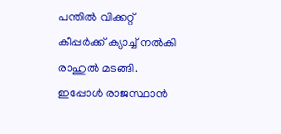പന്തില്‍ വിക്കറ്റ് കീപ്പര്‍ക്ക് ക്യാച്ച് നല്‍കി രാഹുല്‍ മടങ്ങി. ഇപ്പോള്‍ രാജസ്ഥാന്‍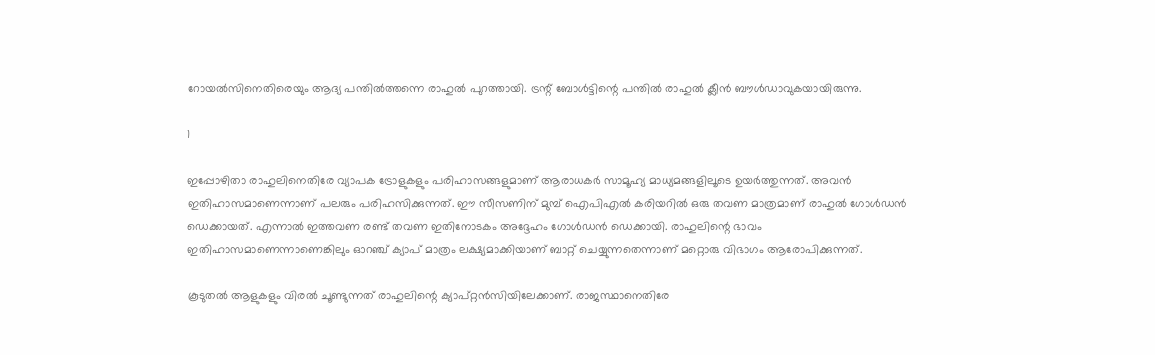റോയല്‍സിനെതിരെയും ആദ്യ പന്തില്‍ത്തന്നെ രാഹുല്‍ പുറത്തായി. ട്രന്റ് ബോള്‍ട്ടിന്റെ പന്തില്‍ രാഹുല്‍ ക്ലീന്‍ ബൗള്‍ഡാവുകയായിരുന്നു.

1

ഇപ്പോഴിതാ രാഹുലിനെതിരേ വ്യാപക ട്രോളുകളും പരിഹാസങ്ങളുമാണ് ആരാധകര്‍ സാമൂഹ്യ മാധ്യമങ്ങളിലൂടെ ഉയര്‍ത്തുന്നത്. അവന്‍ ഇതിഹാസമാണെന്നാണ് പലരും പരിഹസിക്കുന്നത്. ഈ സീസണിന് മുമ്പ് ഐപിഎല്‍ കരിയറില്‍ ഒരു തവണ മാത്രമാണ് രാഹുല്‍ ഗോള്‍ഡന്‍ ഡെക്കായത്. എന്നാല്‍ ഇത്തവണ രണ്ട് തവണ ഇതിനോടകം അദ്ദേഹം ഗോള്‍ഡന്‍ ഡെക്കായി. രാഹുലിന്റെ ഭാവം ഇതിഹാസമാണെന്നാണെങ്കിലും ഓറഞ്ച് ക്യാപ് മാത്രം ലക്ഷ്യമാക്കിയാണ് ബാറ്റ് ചെയ്യുന്നതെന്നാണ് മറ്റൊരു വിഭാഗം ആരോപിക്കുന്നത്.

കൂടുതല്‍ ആളുകളും വിരല്‍ ചൂണ്ടുന്നത് രാഹുലിന്റെ ക്യാപ്റ്റന്‍സിയിലേക്കാണ്. രാജസ്ഥാനെതിരേ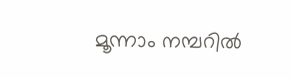മൂന്നാം നമ്പറില്‍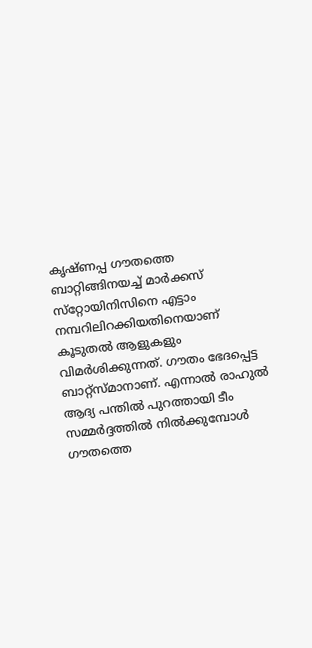കൃഷ്ണപ്പ ഗൗതത്തെ ബാറ്റിങ്ങിനയച്ച് മാര്‍ക്കസ് സ്‌റ്റോയിനിസിനെ എട്ടാം നമ്പറിലിറക്കിയതിനെയാണ് കൂടുതല്‍ ആളുകളും വിമര്‍ശിക്കുന്നത്. ഗൗതം ഭേദപ്പെട്ട ബാറ്റ്‌സ്മാനാണ്. എന്നാല്‍ രാഹുല്‍ ആദ്യ പന്തില്‍ പുറത്തായി ടീം സമ്മര്‍ദ്ദത്തില്‍ നില്‍ക്കുമ്പോള്‍ ഗൗതത്തെ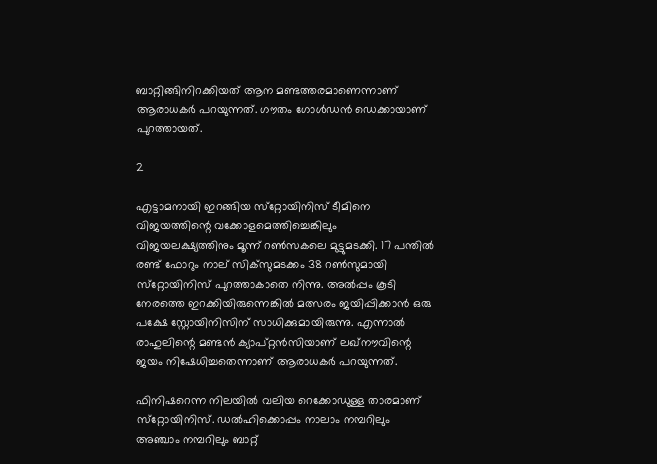ബാറ്റിങ്ങിനിറക്കിയത് ആന മണ്ടത്തരമാണെന്നാണ് ആരാധകര്‍ പറയുന്നത്. ഗൗതം ഗോള്‍ഡന്‍ ഡെക്കായാണ് പുറത്തായത്.

2

എട്ടാമനായി ഇറങ്ങിയ സ്‌റ്റോയിനിസ് ടീമിനെ വിജയത്തിന്റെ വക്കോളമെത്തിച്ചെങ്കിലും വിജയലക്ഷ്യത്തിനും മൂന്ന് റണ്‍സകലെ മുട്ടുമടക്കി. 17 പന്തില്‍ രണ്ട് ഫോറും നാല് സിക്‌സുമടക്കം 38 റണ്‍സുമായി സ്‌റ്റോയിനിസ് പുറത്താകാതെ നിന്നു. അല്‍പ്പം കൂടി നേരത്തെ ഇറക്കിയിരുന്നെങ്കില്‍ മത്സരം ജയിപ്പിക്കാന്‍ ഒരു പക്ഷേ സ്റ്റോയിനിസിന് സാധിക്കുമായിരുന്നു. എന്നാല്‍ രാഹുലിന്റെ മണ്ടന്‍ ക്യാപ്റ്റന്‍സിയാണ് ലഖ്‌നൗവിന്റെ ജയം നിഷേധിച്ചതെന്നാണ് ആരാധകര്‍ പറയുന്നത്.

ഫിനിഷറെന്ന നിലയില്‍ വലിയ റെക്കോഡുള്ള താരമാണ് സ്‌റ്റോയിനിസ്. ഡല്‍ഹിക്കൊപ്പം നാലാം നമ്പറിലും അഞ്ചാം നമ്പറിലും ബാറ്റ്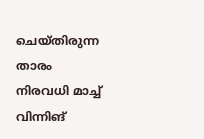ചെയ്തിരുന്ന താരം നിരവധി മാച്ച് വിന്നിങ്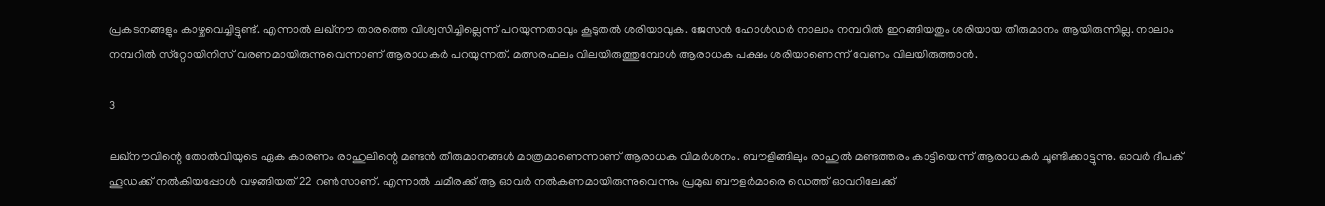പ്രകടനങ്ങളും കാഴ്ചവെച്ചിട്ടുണ്ട്. എന്നാല്‍ ലഖ്‌നൗ താരത്തെ വിശ്വസിച്ചില്ലെന്ന് പറയുന്നതാവും കൂടുതല്‍ ശരിയാവുക. ജേസന്‍ ഹോള്‍ഡര്‍ നാലാം നമ്പറില്‍ ഇറങ്ങിയതും ശരിയായ തീരുമാനം ആയിരുന്നില്ല. നാലാം നമ്പറില്‍ സ്‌റ്റോയിനിസ് വരണമായിരുന്നുവെന്നാണ് ആരാധകര്‍ പറയുന്നത്. മത്സരഫലം വിലയിരുത്തുമ്പോള്‍ ആരാധക പക്ഷം ശരിയാണെന്ന് വേണം വിലയിരുത്താന്‍.

3

ലഖ്‌നൗവിന്റെ തോല്‍വിയുടെ ഏക കാരണം രാഹുലിന്റെ മണ്ടന്‍ തീരുമാനങ്ങള്‍ മാത്രമാണെന്നാണ് ആരാധക വിമര്‍ശനം. ബൗളിങ്ങിലും രാഹുല്‍ മണ്ടത്തരം കാട്ടിയെന്ന് ആരാധകര്‍ ചൂണ്ടിക്കാട്ടുന്നു. ഓവര്‍ ദീപക് ഹൂഡക്ക് നല്‍കിയപ്പോള്‍ വഴങ്ങിയത് 22 റണ്‍സാണ്. എന്നാല്‍ ചമീരക്ക് ആ ഓവര്‍ നല്‍കണമായിരുന്നുവെന്നും പ്രമുഖ ബൗളര്‍മാരെ ഡെത്ത് ഓവറിലേക്ക്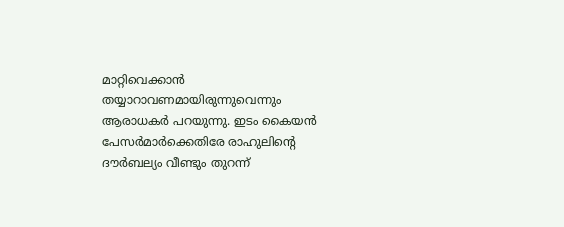മാറ്റിവെക്കാന്‍ തയ്യാറാവണമായിരുന്നുവെന്നും ആരാധകര്‍ പറയുന്നു. ഇടം കൈയന്‍ പേസര്‍മാര്‍ക്കെതിരേ രാഹുലിന്റെ ദൗര്‍ബല്യം വീണ്ടും തുറന്ന്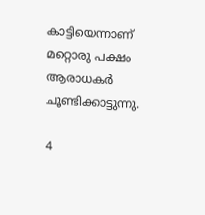കാട്ടിയെന്നാണ് മറ്റൊരു പക്ഷം ആരാധകര്‍ ചൂണ്ടിക്കാട്ടുന്നു.

4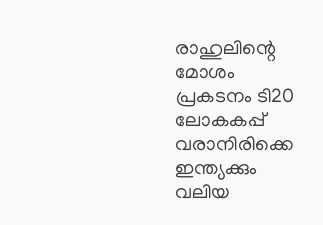രാഹുലിന്റെ മോശം പ്രകടനം ടി20 ലോകകപ്പ് വരാനിരിക്കെ ഇന്ത്യക്കും വലിയ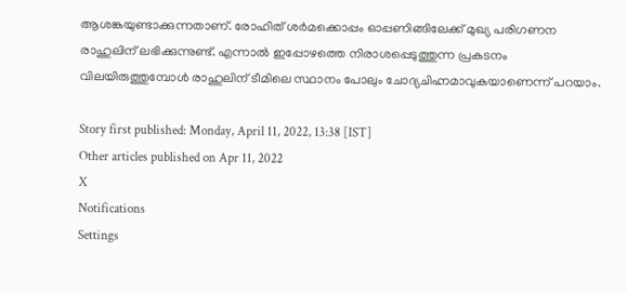ആശങ്കയുണ്ടാക്കുന്നതാണ്. രോഹിത് ശര്‍മക്കൊപ്പം ഓപ്പണിങ്ങിലേക്ക് മുഖ്യ പരിഗണന രാഹുലിന് ലഭിക്കുന്നുണ്ട്. എന്നാല്‍ ഇപ്പോഴത്തെ നിരാശപ്പെടുത്തുന്ന പ്രകടനം വിലയിരുത്തുമ്പോള്‍ രാഹുലിന് ടീമിലെ സ്ഥാനം പോലും ചോദ്യചിഹ്നമാവുകയാണെന്ന് പറയാം.

Story first published: Monday, April 11, 2022, 13:38 [IST]
Other articles published on Apr 11, 2022
X
Notifications
Settings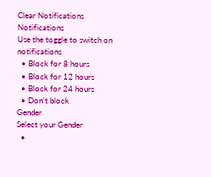Clear Notifications
Notifications
Use the toggle to switch on notifications
  • Block for 8 hours
  • Block for 12 hours
  • Block for 24 hours
  • Don't block
Gender
Select your Gender
  •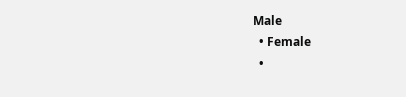Male
  • Female
  •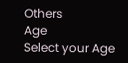Others
Age
Select your Age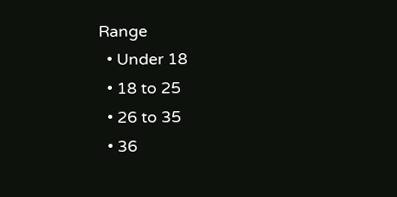Range
  • Under 18
  • 18 to 25
  • 26 to 35
  • 36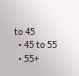to 45
  • 45 to 55
  • 55+